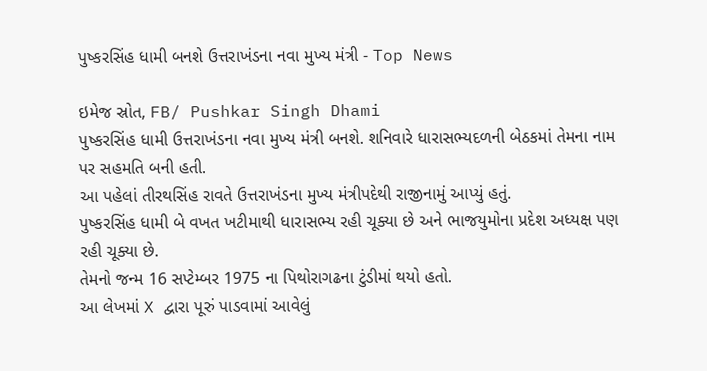પુષ્કરસિંહ ધામી બનશે ઉત્તરાખંડના નવા મુખ્ય મંત્રી - Top News

ઇમેજ સ્રોત, FB/ Pushkar Singh Dhami
પુષ્કરસિંહ ધામી ઉત્તરાખંડના નવા મુખ્ય મંત્રી બનશે. શનિવારે ધારાસભ્યદળની બેઠકમાં તેમના નામ પર સહમતિ બની હતી.
આ પહેલાં તીરથસિંહ રાવતે ઉત્તરાખંડના મુખ્ય મંત્રીપદેથી રાજીનામું આપ્યું હતું.
પુષ્કરસિંહ ધામી બે વખત ખટીમાથી ધારાસભ્ય રહી ચૂક્યા છે અને ભાજયુમોના પ્રદેશ અધ્યક્ષ પણ રહી ચૂક્યા છે.
તેમનો જન્મ 16 સપ્ટેમ્બર 1975 ના પિથોરાગઢના ટુંડીમાં થયો હતો.
આ લેખમાં X દ્વારા પૂરું પાડવામાં આવેલું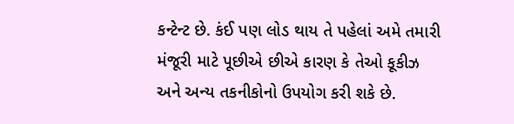કન્ટેન્ટ છે. કંઈ પણ લોડ થાય તે પહેલાં અમે તમારી મંજૂરી માટે પૂછીએ છીએ કારણ કે તેઓ કૂકીઝ અને અન્ય તકનીકોનો ઉપયોગ કરી શકે છે.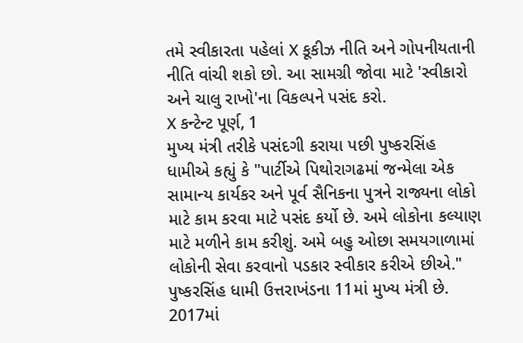તમે સ્વીકારતા પહેલાં X કૂકીઝ નીતિ અને ગોપનીયતાની નીતિ વાંચી શકો છો. આ સામગ્રી જોવા માટે 'સ્વીકારો અને ચાલુ રાખો'ના વિકલ્પને પસંદ કરો.
X કન્ટેન્ટ પૂર્ણ, 1
મુખ્ય મંત્રી તરીકે પસંદગી કરાયા પછી પુષ્કરસિંહ ધામીએ કહ્યું કે "પાર્ટીએ પિથોરાગઢમાં જન્મેલા એક સામાન્ય કાર્યકર અને પૂર્વ સૈનિકના પુત્રને રાજ્યના લોકો માટે કામ કરવા માટે પસંદ કર્યો છે. અમે લોકોના કલ્યાણ માટે મળીને કામ કરીશું. અમે બહુ ઓછા સમયગાળામાં લોકોની સેવા કરવાનો પડકાર સ્વીકાર કરીએ છીએ."
પુષ્કરસિંહ ધામી ઉત્તરાખંડના 11માં મુખ્ય મંત્રી છે. 2017માં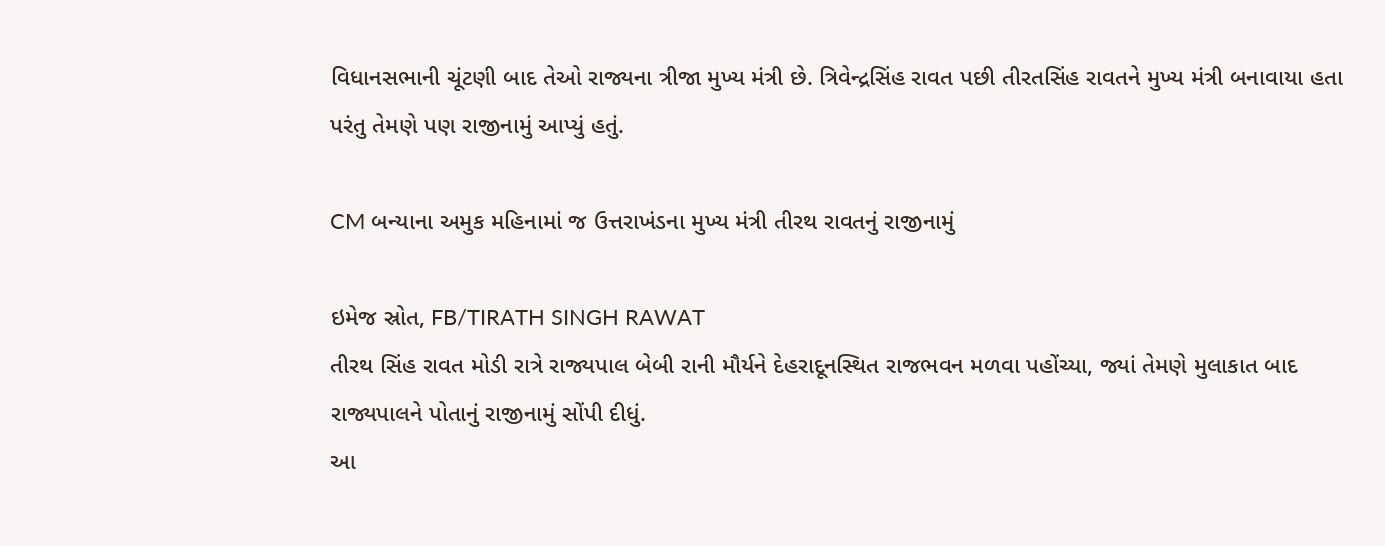વિધાનસભાની ચૂંટણી બાદ તેઓ રાજ્યના ત્રીજા મુખ્ય મંત્રી છે. ત્રિવેન્દ્રસિંહ રાવત પછી તીરતસિંહ રાવતને મુખ્ય મંત્રી બનાવાયા હતા પરંતુ તેમણે પણ રાજીનામું આપ્યું હતું.

CM બન્યાના અમુક મહિનામાં જ ઉત્તરાખંડના મુખ્ય મંત્રી તીરથ રાવતનું રાજીનામું

ઇમેજ સ્રોત, FB/TIRATH SINGH RAWAT
તીરથ સિંહ રાવત મોડી રાત્રે રાજ્યપાલ બેબી રાની મૌર્યને દેહરાદૂનસ્થિત રાજભવન મળવા પહોંચ્યા, જ્યાં તેમણે મુલાકાત બાદ રાજ્યપાલને પોતાનું રાજીનામું સોંપી દીધું.
આ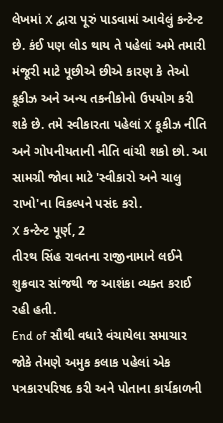લેખમાં X દ્વારા પૂરું પાડવામાં આવેલું કન્ટેન્ટ છે. કંઈ પણ લોડ થાય તે પહેલાં અમે તમારી મંજૂરી માટે પૂછીએ છીએ કારણ કે તેઓ કૂકીઝ અને અન્ય તકનીકોનો ઉપયોગ કરી શકે છે. તમે સ્વીકારતા પહેલાં X કૂકીઝ નીતિ અને ગોપનીયતાની નીતિ વાંચી શકો છો. આ સામગ્રી જોવા માટે 'સ્વીકારો અને ચાલુ રાખો'ના વિકલ્પને પસંદ કરો.
X કન્ટેન્ટ પૂર્ણ, 2
તીરથ સિંહ રાવતના રાજીનામાને લઈને શુક્રવાર સાંજથી જ આશંકા વ્યક્ત કરાઈ રહી હતી.
End of સૌથી વધારે વંચાયેલા સમાચાર
જોકે તેમણે અમુક કલાક પહેલાં એક પત્રકારપરિષદ કરી અને પોતાના કાર્યકાળની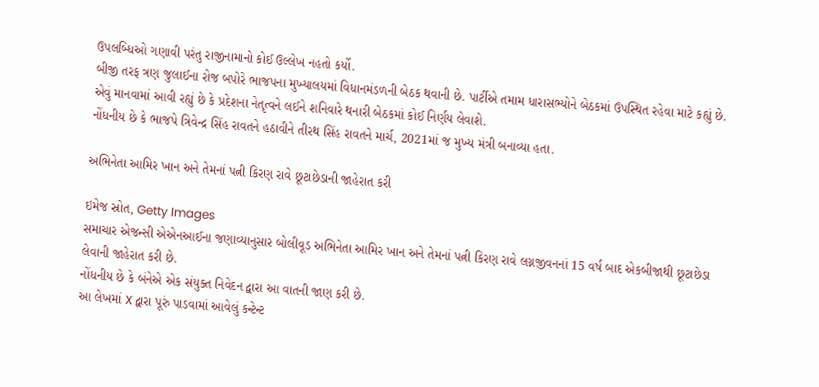ઉપલબ્ધિઓ ગણાવી પરંતુ રાજીનામાનો કોઈ ઉલ્લેખ નહતો કર્યો.
બીજી તરફ ત્રણ જુલાઈના રોજ બપોરે ભાજપના મુખ્યાલયમાં વિધાનમંડળની બેઠક થવાની છે. પાર્ટીએ તમામ ધારાસભ્યોને બેઠકમાં ઉપસ્થિત રહેવા માટે કહ્યું છે.
એવું માનવામાં આવી રહ્યું છે કે પ્રદેશના નેતૃત્વને લઈને શનિવારે થનારી બેઠકમાં કોઈ નિર્ણય લેવાશે.
નોંધનીય છે કે ભાજપે ત્રિવેન્દ્ર સિંહ રાવતને હઠાવીને તીરથ સિંહ રાવતને માર્ચ, 2021માં જ મુખ્ય મંત્રી બનાવ્યા હતા.

અભિનેતા આમિર ખાન અને તેમનાં પત્ની કિરણ રાવે છૂટાછેડાની જાહેરાત કરી

ઇમેજ સ્રોત, Getty Images
સમાચાર એજન્સી એએનઆઈના જણાવ્યાનુસાર બોલીવૂડ અભિનેતા આમિર ખાન અને તેમનાં પત્ની કિરણ રાવે લગ્નજીવનનાં 15 વર્ષ બાદ એકબીજાથી છૂટાછેડા લેવાની જાહેરાત કરી છે.
નોંધનીય છે કે બંનેએ એક સંયુક્ત નિવેદન દ્વારા આ વાતની જાણ કરી છે.
આ લેખમાં X દ્વારા પૂરું પાડવામાં આવેલું કન્ટેન્ટ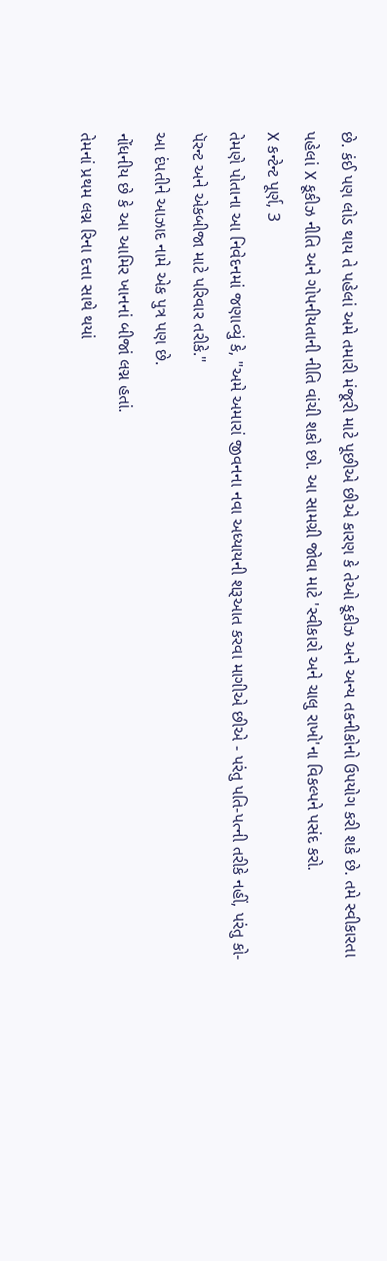છે. કંઈ પણ લોડ થાય તે પહેલાં અમે તમારી મંજૂરી માટે પૂછીએ છીએ કારણ કે તેઓ કૂકીઝ અને અન્ય તકનીકોનો ઉપયોગ કરી શકે છે. તમે સ્વીકારતા પહેલાં X કૂકીઝ નીતિ અને ગોપનીયતાની નીતિ વાંચી શકો છો. આ સામગ્રી જોવા માટે 'સ્વીકારો અને ચાલુ રાખો'ના વિકલ્પને પસંદ કરો.
X કન્ટેન્ટ પૂર્ણ, 3
તેમણે પોતાના આ નિવેદનમાં જણાવ્યું કે, "અમે અમારાં જીવનના નવા અધ્યાયની શરૂઆત કરવા માગીએ છીએ - પરંતુ પતિ-પત્ની તરીકે નહીં, પરંતુ કો-પૅરન્ટ અને એકબીજા માટે પરિવાર તરીકે."
આ દંપતીને આઝાદ નામે એક પુત્ર પણ છે.
નોંધનીય છે કે આ આમિર ખાનનાં બીજાં લગ્ન હતાં.
તેમનાં પ્રથમ લગ્ન રિના દત્તા સાથે થયાં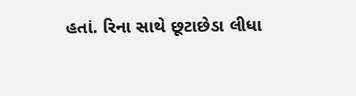હતાં. રિના સાથે છૂટાછેડા લીધા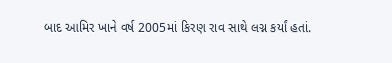બાદ આમિર ખાને વર્ષ 2005માં કિરણ રાવ સાથે લગ્ન કર્યાં હતાં.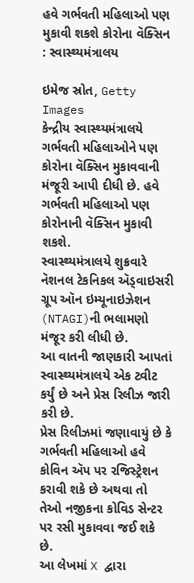હવે ગર્ભવતી મહિલાઓ પણ મુકાવી શકશે કોરોના વૅક્સિન : સ્વાસ્થ્યમંત્રાલય

ઇમેજ સ્રોત, Getty Images
કેન્દ્રીય સ્વાસ્થ્યમંત્રાલયે ગર્ભવતી મહિલાઓને પણ કોરોના વૅક્સિન મુકાવવાની મંજૂરી આપી દીધી છે. હવે ગર્ભવતી મહિલાઓ પણ કોરોનાની વૅક્સિન મુકાવી શકશે.
સ્વાસ્થ્યમંત્રાલયે શુક્રવારે નૅશનલ ટેકનિકલ ઍડ્વાઇસરી ગ્રૂપ ઑન ઇમ્યૂનાઇઝેશન (NTAGI)ની ભલામણો મંજૂર કરી લીધી છે.
આ વાતની જાણકારી આપતાં સ્વાસ્થ્યમંત્રાલયે એક ટ્વીટ કર્યું છે અને પ્રેસ રિલીઝ જારી કરી છે.
પ્રેસ રિલીઝમાં જણાવાયું છે કે ગર્ભવતી મહિલાઓ હવે કોવિન ઍપ પર રજિસ્ટ્રેશન કરાવી શકે છે અથવા તો તેઓ નજીકના કોવિડ સેન્ટર પર રસી મુકાવવા જઈ શકે છે.
આ લેખમાં X દ્વારા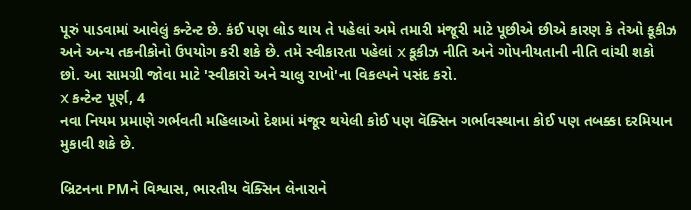પૂરું પાડવામાં આવેલું કન્ટેન્ટ છે. કંઈ પણ લોડ થાય તે પહેલાં અમે તમારી મંજૂરી માટે પૂછીએ છીએ કારણ કે તેઓ કૂકીઝ અને અન્ય તકનીકોનો ઉપયોગ કરી શકે છે. તમે સ્વીકારતા પહેલાં X કૂકીઝ નીતિ અને ગોપનીયતાની નીતિ વાંચી શકો છો. આ સામગ્રી જોવા માટે 'સ્વીકારો અને ચાલુ રાખો'ના વિકલ્પને પસંદ કરો.
X કન્ટેન્ટ પૂર્ણ, 4
નવા નિયમ પ્રમાણે ગર્ભવતી મહિલાઓ દેશમાં મંજૂર થયેલી કોઈ પણ વૅક્સિન ગર્ભાવસ્થાના કોઈ પણ તબક્કા દરમિયાન મુકાવી શકે છે.

બ્રિટનના PMને વિશ્વાસ, ભારતીય વૅક્સિન લેનારાને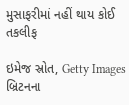મુસાફરીમાં નહીં થાય કોઈ તકલીફ

ઇમેજ સ્રોત, Getty Images
બ્રિટનના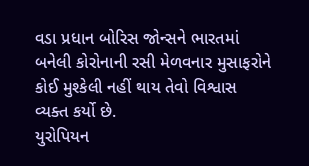વડા પ્રધાન બોરિસ જોન્સને ભારતમાં બનેલી કોરોનાની રસી મેળવનાર મુસાફરોને કોઈ મુશ્કેલી નહીં થાય તેવો વિશ્વાસ વ્યક્ત કર્યો છે.
યુરોપિયન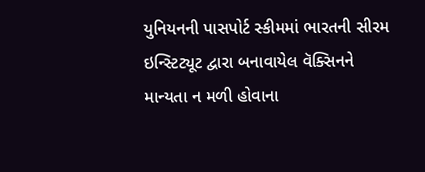યુનિયનની પાસપોર્ટ સ્કીમમાં ભારતની સીરમ ઇન્સ્ટિટ્યૂટ દ્વારા બનાવાયેલ વૅક્સિનને માન્યતા ન મળી હોવાના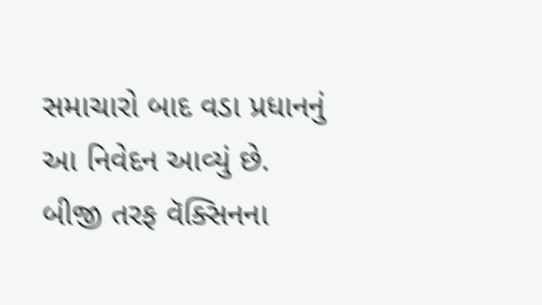સમાચારો બાદ વડા પ્રધાનનું આ નિવેદન આવ્યું છે.
બીજી તરફ વૅક્સિનના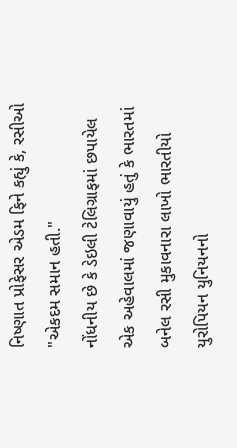નિષ્ણાત પ્રોફેસર એડમ ફિને કહ્યું કે, રસીઓ "એકદમ સમાન હતી."
નોંધનીય છે કે ડેઇલી ટેલિગ્રાફમાં છપાયેલ એક અહેવાલમાં જણાવાયું હતું કે ભારતમાં બનેલ રસી મુકાવનારા લાખો ભારતીયો યુરોપિયન યુનિયનનો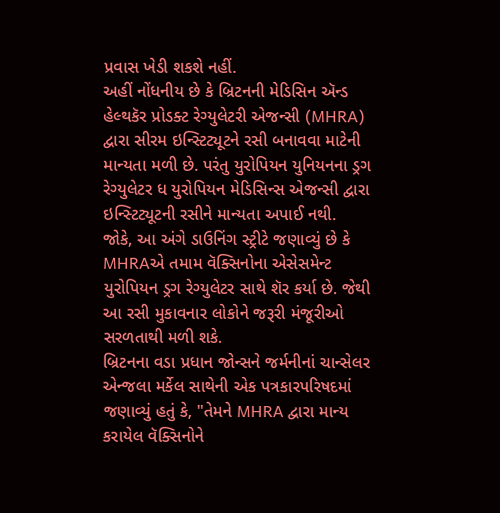પ્રવાસ ખેડી શકશે નહીં.
અહીં નોંધનીય છે કે બ્રિટનની મેડિસિન ઍન્ડ હેલ્થકૅર પ્રોડક્ટ રેગ્યુલેટરી એજન્સી (MHRA) દ્વારા સીરમ ઇન્સ્ટિટ્યૂટને રસી બનાવવા માટેની માન્યતા મળી છે. પરંતુ યુરોપિયન યુનિયનના ડ્રગ રેગ્યુલેટર ધ યુરોપિયન મેડિસિન્સ એજન્સી દ્વારા ઇન્સ્ટિટ્યૂટની રસીને માન્યતા અપાઈ નથી.
જોકે, આ અંગે ડાઉનિંગ સ્ટ્રીટે જણાવ્યું છે કે MHRAએ તમામ વૅક્સિનોના એસેસમેન્ટ યુરોપિયન ડ્રગ રેગ્યુલેટર સાથે શૅર કર્યા છે. જેથી આ રસી મુકાવનાર લોકોને જરૂરી મંજૂરીઓ સરળતાથી મળી શકે.
બ્રિટનના વડા પ્રધાન જોન્સને જર્મનીનાં ચાન્સેલર એન્જલા મર્કેલ સાથેની એક પત્રકારપરિષદમાં જણાવ્યું હતું કે, "તેમને MHRA દ્વારા માન્ય કરાયેલ વૅક્સિનોને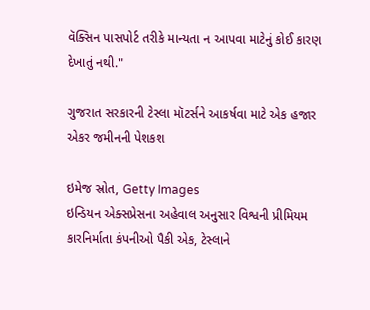વૅક્સિન પાસપોર્ટ તરીકે માન્યતા ન આપવા માટેનું કોઈ કારણ દેખાતું નથી."

ગુજરાત સરકારની ટેસ્લા મૉટર્સને આકર્ષવા માટે એક હજાર એકર જમીનની પેશકશ

ઇમેજ સ્રોત, Getty Images
ઇન્ડિયન એક્સપ્રેસના અહેવાલ અનુસાર વિશ્વની પ્રીમિયમ કારનિર્માતા કંપનીઓ પૈકી એક, ટેસ્લાને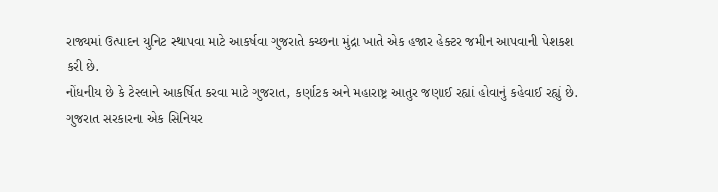રાજ્યમાં ઉત્પાદન યુનિટ સ્થાપવા માટે આકર્ષવા ગુજરાતે કચ્છના મુંદ્રા ખાતે એક હજાર હેક્ટર જમીન આપવાની પેશકશ કરી છે.
નોંધનીય છે કે ટેસ્લાને આકર્ષિત કરવા માટે ગુજરાત, કર્ણાટક અને મહારાષ્ટ્ર આતુર જણાઈ રહ્યાં હોવાનું કહેવાઈ રહ્યું છે.
ગુજરાત સરકારના એક સિનિયર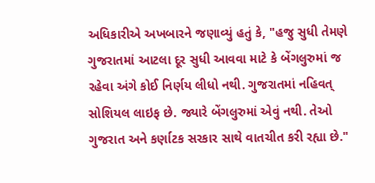અધિકારીએ અખબારને જણાવ્યું હતું કે, "હજુ સુધી તેમણે ગુજરાતમાં આટલા દૂર સુધી આવવા માટે કે બેંગલુરુમાં જ રહેવા અંગે કોઈ નિર્ણય લીધો નથી. ગુજરાતમાં નહિવત્ સોશિયલ લાઇફ છે. જ્યારે બેંગલુરુમાં એવું નથી. તેઓ ગુજરાત અને કર્ણાટક સરકાર સાથે વાતચીત કરી રહ્યા છે."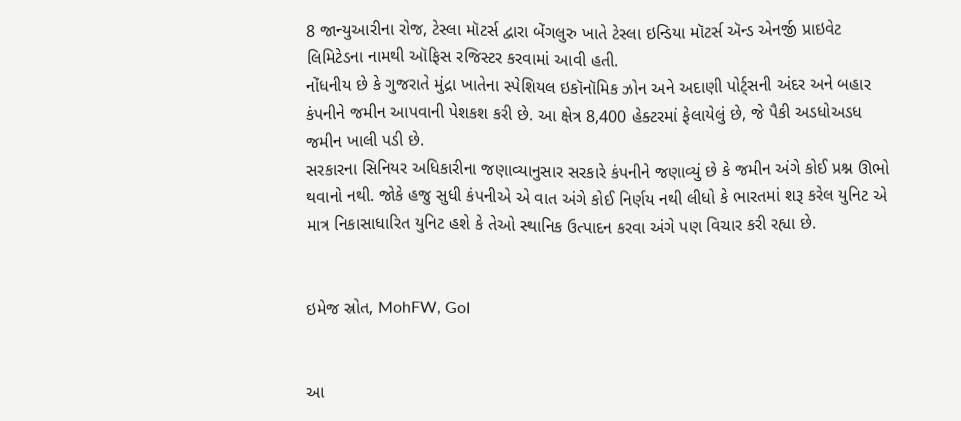8 જાન્યુઆરીના રોજ, ટેસ્લા મૉટર્સ દ્વારા બેંગલુરુ ખાતે ટેસ્લા ઇન્ડિયા મૉટર્સ ઍન્ડ એનર્જી પ્રાઇવેટ લિમિટેડના નામથી ઑફિસ રજિસ્ટર કરવામાં આવી હતી.
નોંધનીય છે કે ગુજરાતે મુંદ્રા ખાતેના સ્પેશિયલ ઇકૉનૉમિક ઝોન અને અદાણી પોર્ટ્સની અંદર અને બહાર કંપનીને જમીન આપવાની પેશકશ કરી છે. આ ક્ષેત્ર 8,400 હેક્ટરમાં ફેલાયેલું છે, જે પૈકી અડધોઅડધ જમીન ખાલી પડી છે.
સરકારના સિનિયર અધિકારીના જણાવ્યાનુસાર સરકારે કંપનીને જણાવ્યું છે કે જમીન અંગે કોઈ પ્રશ્ન ઊભો થવાનો નથી. જોકે હજુ સુધી કંપનીએ એ વાત અંગે કોઈ નિર્ણય નથી લીધો કે ભારતમાં શરૂ કરેલ યુનિટ એ માત્ર નિકાસાધારિત યુનિટ હશે કે તેઓ સ્થાનિક ઉત્પાદન કરવા અંગે પણ વિચાર કરી રહ્યા છે.


ઇમેજ સ્રોત, MohFW, GoI


આ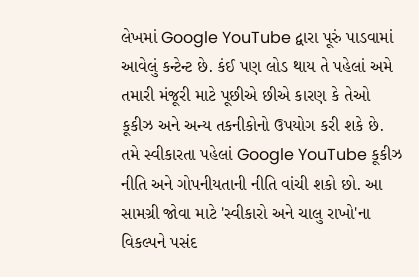લેખમાં Google YouTube દ્વારા પૂરું પાડવામાં આવેલું કન્ટેન્ટ છે. કંઈ પણ લોડ થાય તે પહેલાં અમે તમારી મંજૂરી માટે પૂછીએ છીએ કારણ કે તેઓ કૂકીઝ અને અન્ય તકનીકોનો ઉપયોગ કરી શકે છે. તમે સ્વીકારતા પહેલાં Google YouTube કૂકીઝ નીતિ અને ગોપનીયતાની નીતિ વાંચી શકો છો. આ સામગ્રી જોવા માટે 'સ્વીકારો અને ચાલુ રાખો'ના વિકલ્પને પસંદ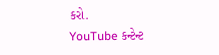કરો.
YouTube કન્ટેન્ટ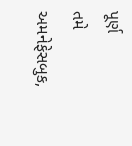પૂર્ણ
તમે અમનેફેસબુક,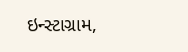ઇન્સ્ટાગ્રામ,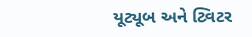યૂટ્યૂબ અને ટ્વિટર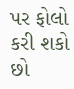પર ફોલો કરી શકો છો